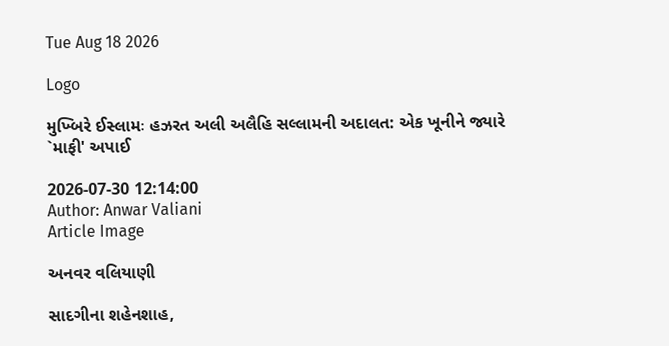Tue Aug 18 2026

Logo

મુખ્બિરે ઈસ્લામઃ હઝરત અલી અલૈહિ સલ્લામની અદાલત: એક ખૂનીને જ્યારે `માફી' અપાઈ

2026-07-30 12:14:00
Author: Anwar Valiani
Article Image

અનવર વલિયાણી

સાદગીના શહેનશાહ,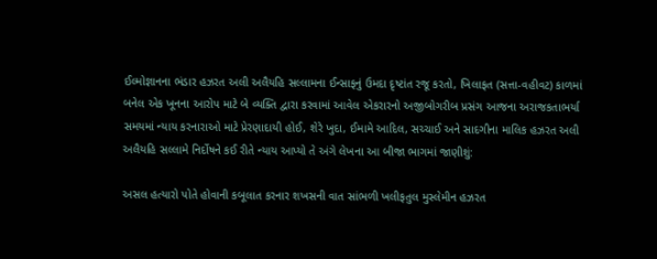ઈલ્મોજ્ઞાનના ભંડાર હઝરત અલી અલૈયહિ સલ્લામના ઈન્સાફનું ઉમદા દૃષ્ટાંત રજૂ કરતો, ખિલાફત (સત્તા-વહીવટ) કાળમાં બનેલ એક ખૂનના આરોપ માટે બે વ્યક્તિ દ્વારા કરવામાં આવેલ એકરારનો અજીબોગરીબ પ્રસંગ આજના અરાજકતાભર્યા સમયમાં ન્યાય કરનારાઓ માટે પ્રેરણાદાયી હોઈ, શેરે ખુદા, ઈમામે આદિલ, સચ્ચાઈ અને સાદગીના માલિક હઝરત અલી અલૈયહિ સલ્લામે નિર્દોષને કઈ રીતે ન્યાય આપ્યો તે અંગે લેખના આ બીજા ભાગમાં જાણીશું:

અસલ હત્યારો પોતે હોવાની કબૂલાત કરનાર શખસની વાત સાંભળી ખલીફતુલ મુસ્લેમીન હઝરત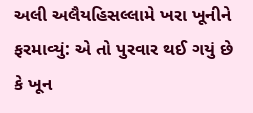અલી અલૈયહિસલ્લામે ખરા ખૂનીને ફરમાવ્યું: એ તો પુરવાર થઈ ગયું છે કે ખૂન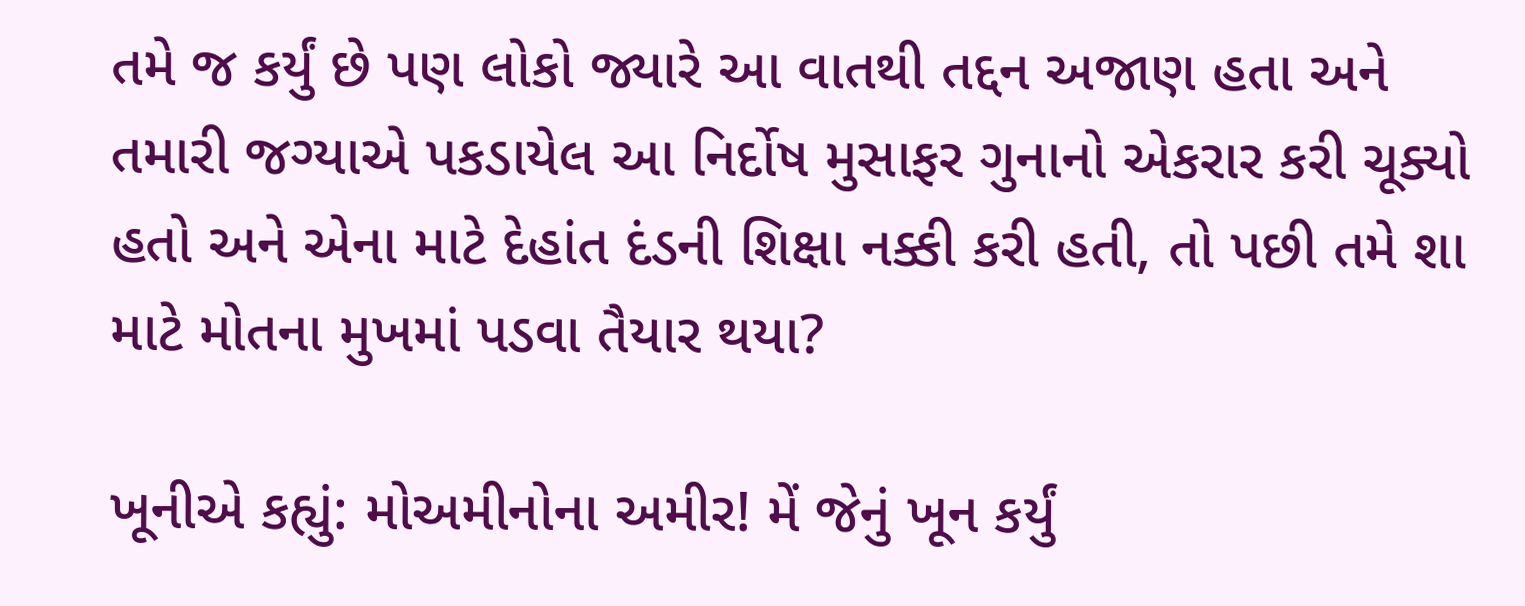તમે જ કર્યું છે પણ લોકો જ્યારે આ વાતથી તદ્દન અજાણ હતા અને તમારી જગ્યાએ પકડાયેલ આ નિર્દોષ મુસાફર ગુનાનો એકરાર કરી ચૂક્યો હતો અને એના માટે દેહાંત દંડની શિક્ષા નક્કી કરી હતી, તો પછી તમે શા માટે મોતના મુખમાં પડવા તૈયાર થયા?

ખૂનીએ કહ્યું: મોઅમીનોના અમીર! મેં જેનું ખૂન કર્યું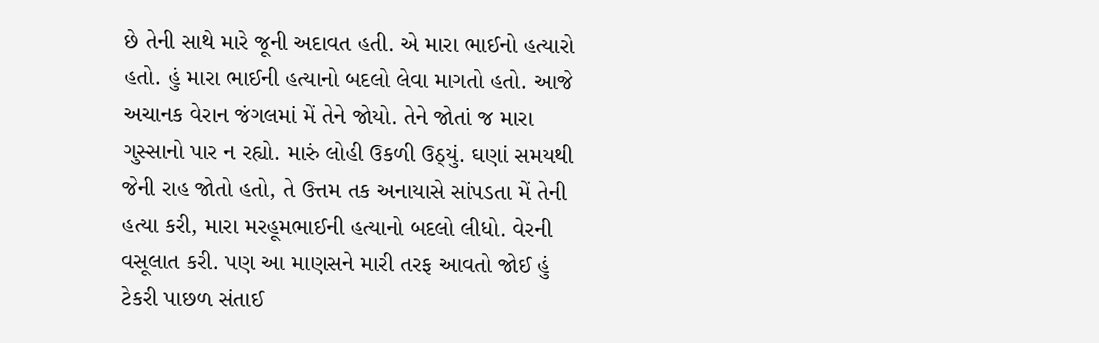છે તેની સાથે મારે જૂની અદાવત હતી. એ મારા ભાઈનો હત્યારો હતો. હું મારા ભાઈની હત્યાનો બદલો લેવા માગતો હતો. આજે અચાનક વેરાન જંગલમાં મેં તેને જોયો. તેને જોતાં જ મારા ગુસ્સાનો પાર ન રહ્યો. મારું લોહી ઉકળી ઉઠ્યું. ઘણાં સમયથી જેની રાહ જોતો હતો, તે ઉત્તમ તક અનાયાસે સાંપડતા મેં તેની હત્યા કરી, મારા મરહૂમભાઈની હત્યાનો બદલો લીધો. વેરની વસૂલાત કરી. પણ આ માણસને મારી તરફ આવતો જોઈ હું ટેકરી પાછળ સંતાઈ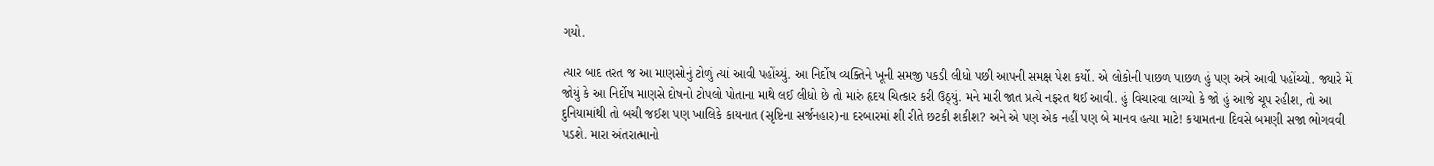ગયો.

ત્યાર બાદ તરત જ આ માણસોનું ટોળું ત્યાં આવી પહોંચ્યું. આ નિર્દોષ વ્યક્તિને ખૂની સમજી પકડી લીધો પછી આપની સમક્ષ પેશ કર્યો. એ લોકોની પાછળ પાછળ હું પણ અત્રે આવી પહોંચ્યો. જ્યારે મેં જોયું કે આ નિર્દોષ માણસે દોષનો ટોપલો પોતાના માથે લઈ લીધો છે તો મારું હૃદય ચિત્કાર કરી ઉઠ્યું. મને મારી જાત પ્રત્યે નફરત થઈ આવી. હું વિચારવા લાગ્યો કે જો હું આજે ચૂપ રહીશ, તો આ દુનિયામાંથી તો બચી જઈશ પણ ખાલિકે કાયનાત (સૃષ્ટિના સર્જનહાર)ના દરબારમાં શી રીતે છટકી શકીશ? અને એ પણ એક નહીં પણ બે માનવ હત્યા માટે! કયામતના દિવસે બમણી સજા ભોગવવી પડશે. મારા અંતરાત્માનો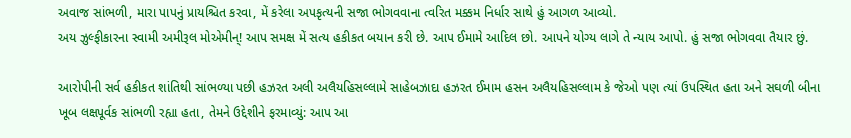અવાજ સાંભળી, મારા પાપનું પ્રાયશ્ચિત કરવા, મેં કરેલા અપકૃત્યની સજા ભોગવવાના ત્વરિત મક્કમ નિર્ધાર સાથે હું આગળ આવ્યો.
અય ઝુલ્ફીકારના સ્વામી અમીરૂલ મોએમીન્! આપ સમક્ષ મેં સત્ય હકીકત બયાન કરી છે. આપ ઈમામે આદિલ છો. આપને યોગ્ય લાગે તે ન્યાય આપો. હું સજા ભોગવવા તૈયાર છું.

આરોપીની સર્વ હકીકત શાંતિથી સાંભળ્યા પછી હઝરત અલી અલૈયહિસલ્લામે સાહેબઝાદા હઝરત ઈમામ હસન અલૈયહિસલ્લામ કે જેઓ પણ ત્યાં ઉપસ્થિત હતા અને સઘળી બીના ખૂબ લક્ષપૂર્વક સાંભળી રહ્યા હતા, તેમને ઉદ્દેશીને ફરમાવ્યું: આપ આ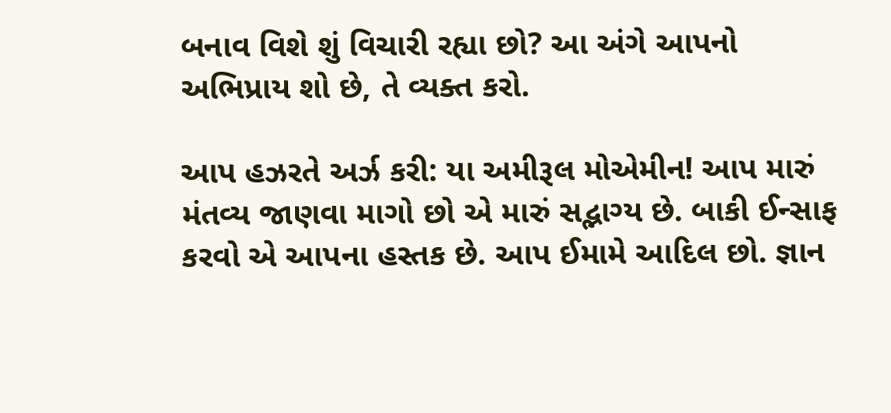બનાવ વિશે શું વિચારી રહ્યા છો? આ અંગે આપનો અભિપ્રાય શો છે, તે વ્યક્ત કરો.

આપ હઝરતે અર્ઝ કરી: યા અમીરૂલ મોએમીન! આપ મારું મંતવ્ય જાણવા માગો છો એ મારું સદ્ભાગ્ય છે. બાકી ઈન્સાફ કરવો એ આપના હસ્તક છે. આપ ઈમામે આદિલ છો. જ્ઞાન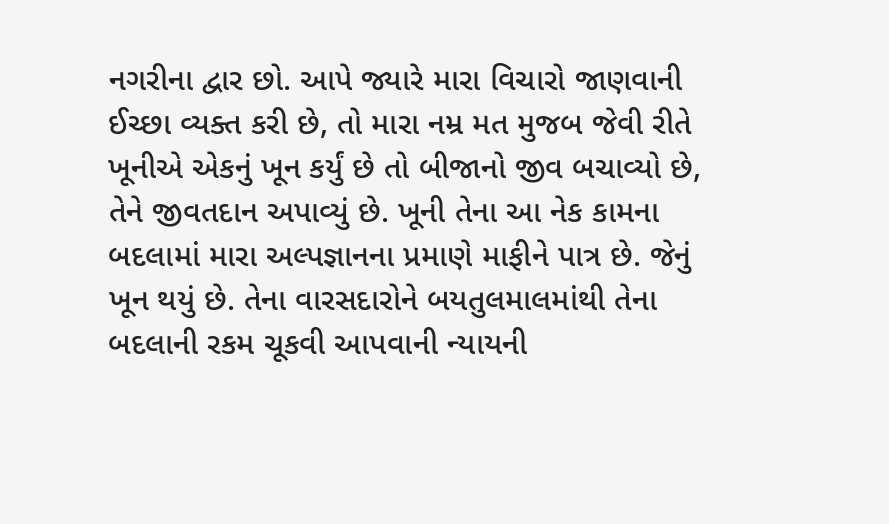નગરીના દ્વાર છો. આપે જ્યારે મારા વિચારો જાણવાની ઈચ્છા વ્યક્ત કરી છે, તો મારા નમ્ર મત મુજબ જેવી રીતે ખૂનીએ એકનું ખૂન કર્યું છે તો બીજાનો જીવ બચાવ્યો છે, તેને જીવતદાન અપાવ્યું છે. ખૂની તેના આ નેક કામના બદલામાં મારા અલ્પજ્ઞાનના પ્રમાણે માફીને પાત્ર છે. જેનું ખૂન થયું છે. તેના વારસદારોને બયતુલમાલમાંથી તેના બદલાની રકમ ચૂકવી આપવાની ન્યાયની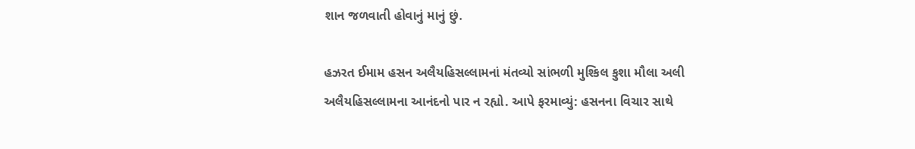શાન જળવાતી હોવાનું માનું છું.

હઝરત ઈમામ હસન અલૈયહિસલ્લામનાં મંતવ્યો સાંભળી મુશ્કિલ કુશા મૌલા અલી અલૈયહિસલ્લામના આનંદનો પાર ન રહ્યો. આપે ફરમાવ્યું: હસનના વિચાર સાથે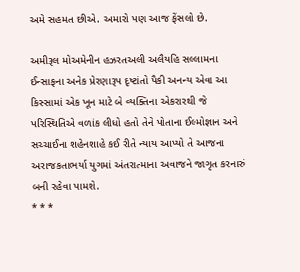અમે સહમત છીએ. અમારો પણ આજ ફેંસલો છે.

અમીરૂલ મોઅમેનીન હઝરતઅલી અલૈયહિ સલ્લામના ઈન્સાફના અનેક પ્રેરણારૂપ દૃષ્ટાંતો પૈકી અનન્ય એવા આ કિસ્સામાં એક ખૂન માટે બે વ્યક્તિના એકરારથી જે પરિસ્થિતિએ વળાંક લીધો હતો તેને પોતાના ઈલ્મોજ્ઞાન અને સચ્ચાઈના શહેનશાહે કઈ રીતે ન્યાય આપ્યો તે આજના અરાજકતાભર્યા યુગમાં અંતરાત્માના અવાજને જાગૃત કરનારું બની રહેવા પામશે.
* * *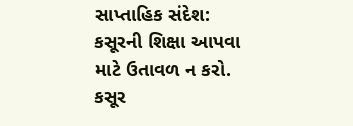સાપ્તાહિક સંદેશ:
કસૂરની શિક્ષા આપવા માટે ઉતાવળ ન કરો. કસૂર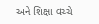અને શિક્ષા વચ્ચે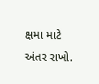ક્ષમા માટે અંતર રાખો.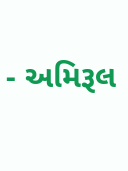- અમિરૂલ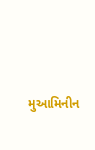મુઆમિનીન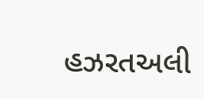હઝરતઅલી